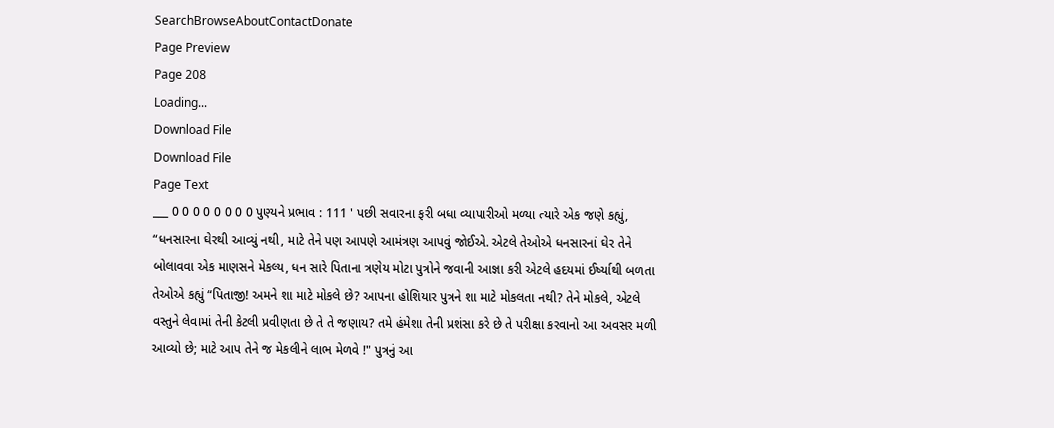SearchBrowseAboutContactDonate
Page Preview
Page 208
Loading...
Download File
Download File
Page Text
___ 0 0 0 0 0 0 0 0 પુણ્યને પ્રભાવ : 111 ' પછી સવારના ફરી બધા વ્યાપારીઓ મળ્યા ત્યારે એક જણે કહ્યું, “ધનસારના ઘેરથી આવ્યું નથી, માટે તેને પણ આપણે આમંત્રણ આપવું જોઈએ. એટલે તેઓએ ધનસારનાં ઘેર તેને બોલાવવા એક માણસને મેકલ્ય, ધન સારે પિતાના ત્રણેય મોટા પુત્રોને જવાની આજ્ઞા કરી એટલે હદયમાં ઈર્ષ્યાથી બળતા તેઓએ કહ્યું “પિતાજી! અમને શા માટે મોકલે છે? આપના હોશિયાર પુત્રને શા માટે મોકલતા નથી? તેને મોકલે, એટલે વસ્તુને લેવામાં તેની કેટલી પ્રવીણતા છે તે તે જણાય? તમે હંમેશા તેની પ્રશંસા કરે છે તે પરીક્ષા કરવાનો આ અવસર મળી આવ્યો છે; માટે આપ તેને જ મેકલીને લાભ મેળવે !" પુત્રનું આ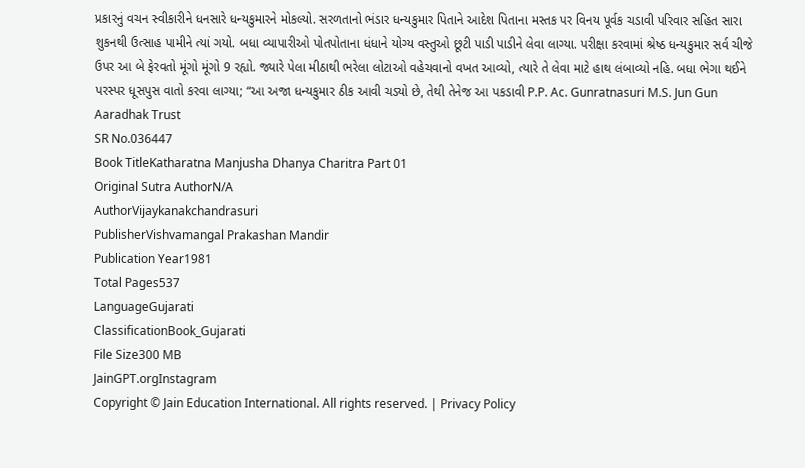પ્રકારનું વચન સ્વીકારીને ધનસારે ધન્યકુમારને મોકલ્યો. સરળતાનો ભંડાર ધન્યકુમાર પિતાને આદેશ પિતાના મસ્તક પર વિનય પૂર્વક ચડાવી પરિવાર સહિત સારા શુકનથી ઉત્સાહ પામીને ત્યાં ગયો. બધા વ્યાપારીઓ પોતપોતાના ધંધાને યોગ્ય વસ્તુઓ છૂટી પાડી પાડીને લેવા લાગ્યા. પરીક્ષા કરવામાં શ્રેષ્ઠ ધન્યકુમાર સર્વ ચીજે ઉપર આ બે ફેરવતો મૂંગો મૂંગો 9 રહ્યો. જ્યારે પેલા મીઠાથી ભરેલા લોટાઓ વહેચવાનો વખત આવ્યો, ત્યારે તે લેવા માટે હાથ લંબાવ્યો નહિ. બધા ભેગા થઈને પરસ્પર ધૂસપુસ વાતો કરવા લાગ્યા; “આ અજા ધન્યકુમાર ઠીક આવી ચડ્યો છે, તેથી તેનેજ આ પકડાવી P.P. Ac. Gunratnasuri M.S. Jun Gun Aaradhak Trust
SR No.036447
Book TitleKatharatna Manjusha Dhanya Charitra Part 01
Original Sutra AuthorN/A
AuthorVijaykanakchandrasuri
PublisherVishvamangal Prakashan Mandir
Publication Year1981
Total Pages537
LanguageGujarati
ClassificationBook_Gujarati
File Size300 MB
JainGPT.orgInstagram
Copyright © Jain Education International. All rights reserved. | Privacy Policy